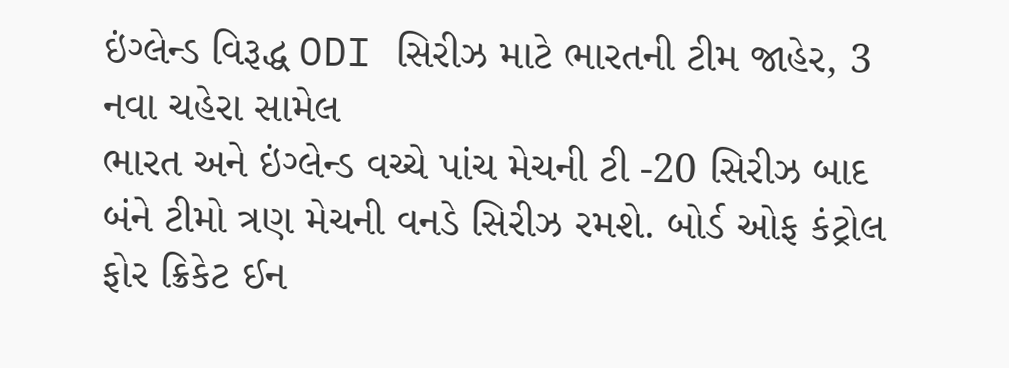ઇંગ્લેન્ડ વિરૂદ્ધ ODI સિરીઝ માટે ભારતની ટીમ જાહેર, 3 નવા ચહેરા સામેલ
ભારત અને ઇંગ્લેન્ડ વચ્ચે પાંચ મેચની ટી -20 સિરીઝ બાદ બંને ટીમો ત્રણ મેચની વનડે સિરીઝ રમશે. બોર્ડ ઓફ કંટ્રોલ ફોર ક્રિકેટ ઈન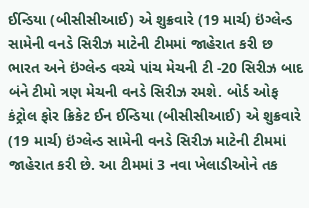ઈન્ડિયા (બીસીસીઆઈ) એ શુક્રવારે (19 માર્ચ) ઇંગ્લેન્ડ સામેની વનડે સિરીઝ માટેની ટીમમાં જાહેરાત કરી છ
ભારત અને ઇંગ્લેન્ડ વચ્ચે પાંચ મેચની ટી -20 સિરીઝ બાદ બંને ટીમો ત્રણ મેચની વનડે સિરીઝ રમશે. બોર્ડ ઓફ કંટ્રોલ ફોર ક્રિકેટ ઈન ઈન્ડિયા (બીસીસીઆઈ) એ શુક્રવારે (19 માર્ચ) ઇંગ્લેન્ડ સામેની વનડે સિરીઝ માટેની ટીમમાં જાહેરાત કરી છે. આ ટીમમાં 3 નવા ખેલાડીઓને તક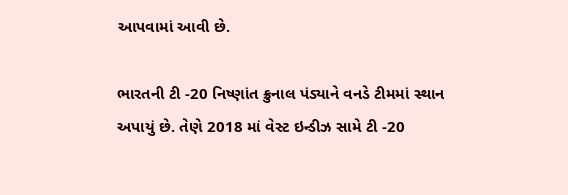આપવામાં આવી છે.

ભારતની ટી -20 નિષ્ણાંત ક્રુનાલ પંડ્યાને વનડે ટીમમાં સ્થાન અપાયું છે. તેણે 2018 માં વેસ્ટ ઇન્ડીઝ સામે ટી -20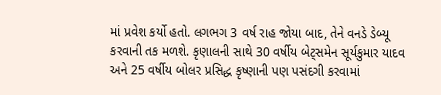માં પ્રવેશ કર્યો હતો. લગભગ 3 વર્ષ રાહ જોયા બાદ, તેને વનડે ડેબ્યૂ કરવાની તક મળશે. કૃણાલની સાથે 30 વર્ષીય બેટ્સમેન સૂર્યકુમાર યાદવ અને 25 વર્ષીય બોલર પ્રસિદ્ધ કૃષ્ણાની પણ પસંદગી કરવામાં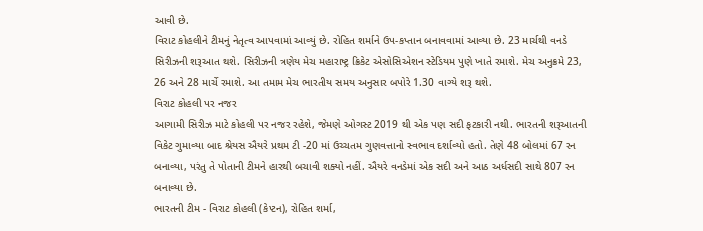આવી છે.
વિરાટ કોહલીને ટીમનું નેતૃત્વ આપવામાં આવ્યું છે. રોહિત શર્માને ઉપ-કપ્તાન બનાવવામાં આવ્યા છે. 23 માર્ચથી વનડે સિરીઝની શરૂઆત થશે. સિરીઝની ત્રણેય મેચ મહારાષ્ટ્ર ક્રિકેટ એસોસિએશન સ્ટેડિયમ પુણે ખાતે રમાશે. મેચ અનુક્રમે 23, 26 અને 28 માર્ચે રમાશે. આ તમામ મેચ ભારતીય સમય અનુસાર બપોરે 1.30 વાગ્યે શરૂ થશે.
વિરાટ કોહલી પર નજર
આગામી સિરીઝ માટે કોહલી પર નજર રહેશે, જેમણે ઓગસ્ટ 2019 થી એક પણ સદી ફટકારી નથી. ભારતની શરૂઆતની વિકેટ ગુમાવ્યા બાદ શ્રેયસ ઐયરે પ્રથમ ટી -20 માં ઉચ્ચતમ ગુણવત્તાનો સ્વભાવ દર્શાવ્યો હતો. તેણે 48 બોલમાં 67 રન બનાવ્યા, પરંતુ તે પોતાની ટીમને હારથી બચાવી શક્યો નહીં. ઐયરે વનડેમાં એક સદી અને આઠ અર્ધસદી સાથે 807 રન બનાવ્યા છે.
ભારતની ટીમ - વિરાટ કોહલી (કેપ્ટન), રોહિત શર્મા,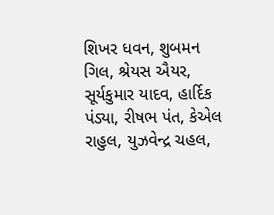શિખર ધવન, શુબમન ગિલ, શ્રેયસ ઐયર, સૂર્યકુમાર યાદવ, હાર્દિક પંડ્યા, રીષભ પંત, કેએલ રાહુલ, યુઝવેન્દ્ર ચહલ,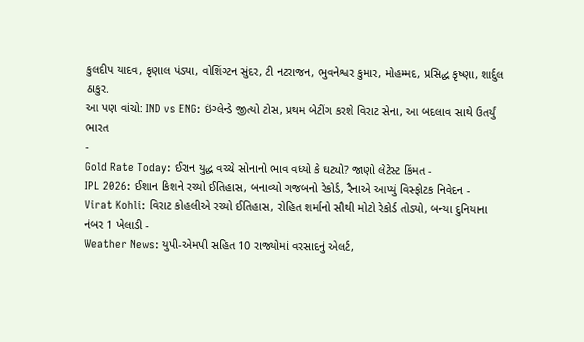કુલદીપ યાદવ, કૃણાલ પંડ્યા, વોશિંગ્ટન સુંદર, ટી નટરાજન, ભુવનેશ્વર કુમાર, મોહમ્મદ, પ્રસિદ્ધ કૃષ્ણા, શાર્દુલ ઠાકુર.
આ પણ વાંચો: IND vs ENG: ઇંગ્લેન્ડે જીત્યો ટોસ, પ્રથમ બેટીંગ કરશે વિરાટ સેના, આ બદલાવ સાથે ઉતર્યું ભારત
-
Gold Rate Today: ઈરાન યુદ્ધ વચ્ચે સોનાનો ભાવ વધ્યો કે ઘટ્યો? જાણો લેટેસ્ટ કિંમત -
IPL 2026: ઈશાન કિશને રચ્યો ઈતિહાસ, બનાવ્યો ગજબનો રેકોર્ડ, રૈનાએ આપ્યું વિસ્ફોટક નિવેદન -
Virat Kohli: વિરાટ કોહલીએ રચ્યો ઈતિહાસ, રોહિત શર્માનો સૌથી મોટો રેકોર્ડ તોડ્યો, બન્યા દુનિયાના નંબર 1 ખેલાડી -
Weather News: યુપી-એમપી સહિત 10 રાજ્યોમાં વરસાદનું એલર્ટ,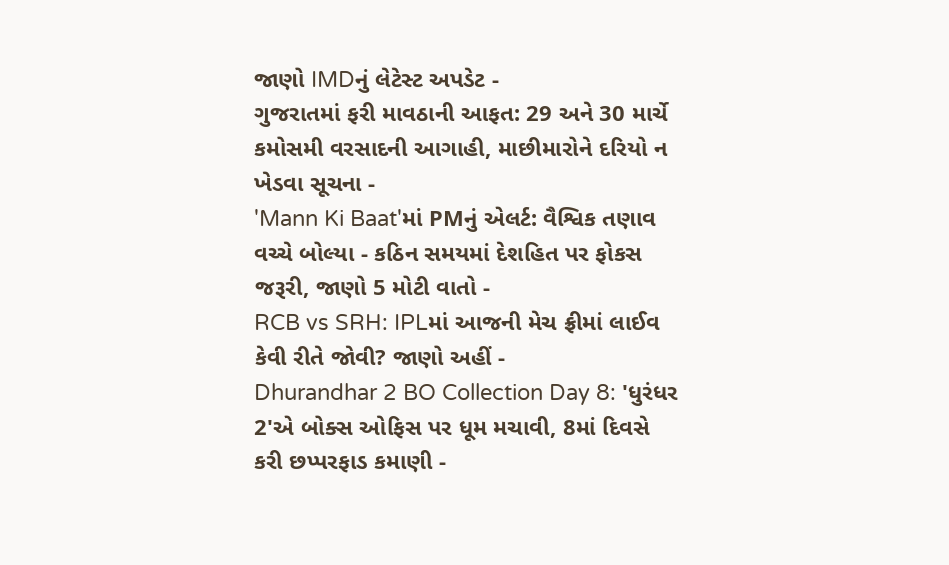જાણો IMDનું લેટેસ્ટ અપડેટ -
ગુજરાતમાં ફરી માવઠાની આફત: 29 અને 30 માર્ચે કમોસમી વરસાદની આગાહી, માછીમારોને દરિયો ન ખેડવા સૂચના -
'Mann Ki Baat'માં PMનું એલર્ટ: વૈશ્વિક તણાવ વચ્ચે બોલ્યા - કઠિન સમયમાં દેશહિત પર ફોકસ જરૂરી, જાણો 5 મોટી વાતો -
RCB vs SRH: IPLમાં આજની મેચ ફ્રીમાં લાઈવ કેવી રીતે જોવી? જાણો અહીં -
Dhurandhar 2 BO Collection Day 8: 'ધુરંધર 2'એ બોક્સ ઓફિસ પર ધૂમ મચાવી, 8માં દિવસે કરી છપ્પરફાડ કમાણી -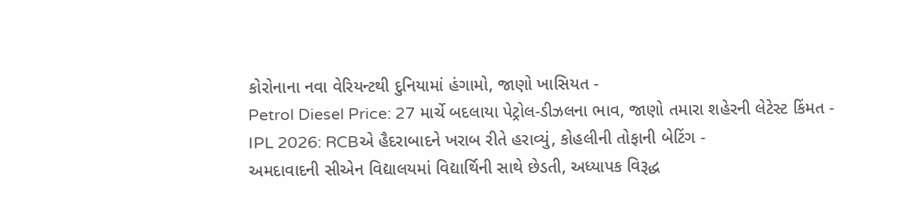કોરોનાના નવા વેરિયન્ટથી દુનિયામાં હંગામો, જાણો ખાસિયત -
Petrol Diesel Price: 27 માર્ચે બદલાયા પેટ્રોલ-ડીઝલના ભાવ, જાણો તમારા શહેરની લેટેસ્ટ કિંમત -
IPL 2026: RCBએ હૈદરાબાદને ખરાબ રીતે હરાવ્યું, કોહલીની તોફાની બેટિંગ -
અમદાવાદની સીએન વિદ્યાલયમાં વિદ્યાર્થિની સાથે છેડતી, અધ્યાપક વિરૂદ્ધ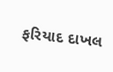ફરિયાદ દાખલ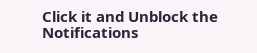Click it and Unblock the Notifications